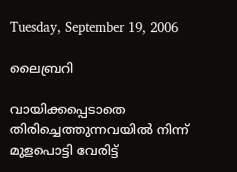Tuesday, September 19, 2006

ലൈബ്രറി

വായിക്കപ്പെടാതെ
തിരിച്ചെത്തുന്നവയില്‍ നിന്ന്
മുളപൊട്ടി വേരിട്ട്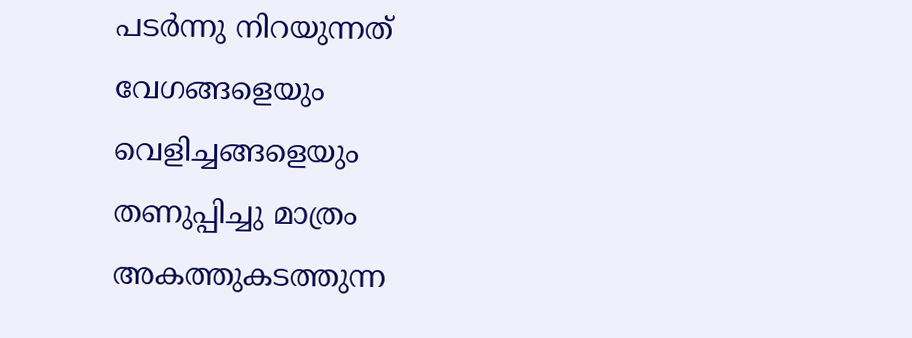പടര്‍ന്നു നിറയുന്നത്
വേഗങ്ങളെയും
വെളിച്ചങ്ങളെയും
തണുപ്പിച്ചു മാത്രം
അകത്തുകടത്തുന്ന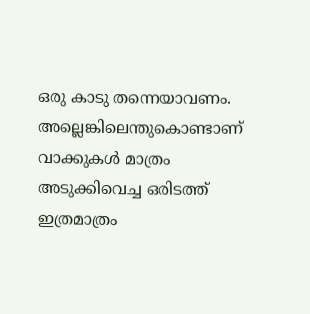ഒരു കാടു തന്നെയാവണം.
അല്ലെങ്കിലെന്തുകൊണ്ടാണ്
വാക്കുകള്‍ മാത്രം
അടുക്കിവെച്ച ഒരിടത്ത്
ഇത്രമാത്രം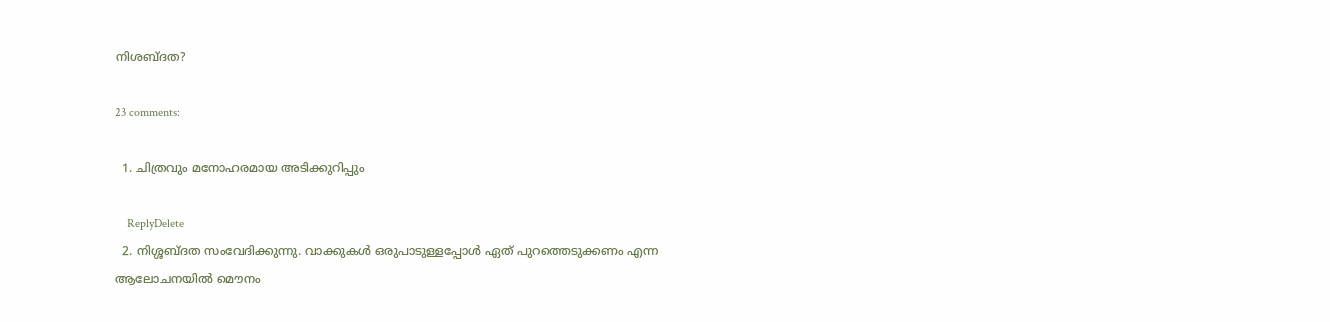നിശബ്ദത?

23 comments:

  1. ചിത്രവും മനോഹരമായ അടിക്കുറിപ്പും

    ReplyDelete
  2. നിശ്ശബ്ദത സംവേദിക്കുന്നു. വാക്കുകള്‍ ഒരുപാടുള്ളപ്പോള്‍ ഏത് പുറത്തെടുക്കണം എന്ന ആലോചനയില്‍ മൌനം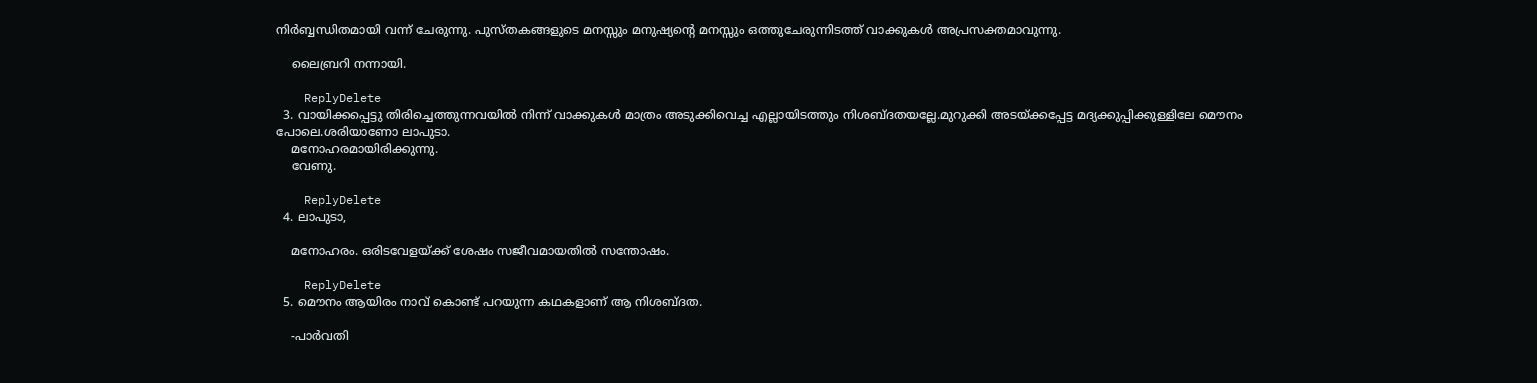നിര്‍ബ്ബന്ധിതമായി വന്ന് ചേരുന്നു. പുസ്തകങ്ങളുടെ മനസ്സും മനുഷ്യന്റെ മനസ്സും ഒത്തുചേരുന്നിടത്ത് വാക്കുകള്‍ അപ്രസക്തമാവുന്നു.

    ലൈബ്രറി നന്നായി.

    ReplyDelete
  3. വായിക്കപ്പെട്ടു തിരിച്ചെത്തുന്നവയില്‍ നിന്ന് വാക്കുകള്‍ മാത്രം അടുക്കിവെച്ച എല്ലായിടത്തും നിശബ്ദതയല്ലേ.മുറുക്കി അടയ്ക്കപ്പേട്ട മദ്യക്കുപ്പിക്കുള്ളിലേ മൌനം പോലെ.ശരിയാണോ ലാപുടാ.
    മനോഹരമായിരിക്കുന്നു.
    വേണു.

    ReplyDelete
  4. ലാപുടാ,

    മനോഹരം. ഒരിടവേളയ്ക്ക് ശേഷം സജീവമായതില്‍ സന്തോഷം.

    ReplyDelete
  5. മൌനം ആയിരം നാവ് കൊണ്ട് പറയുന്ന കഥകളാണ് ആ നിശബ്ദത.

    -പാര്‍വതി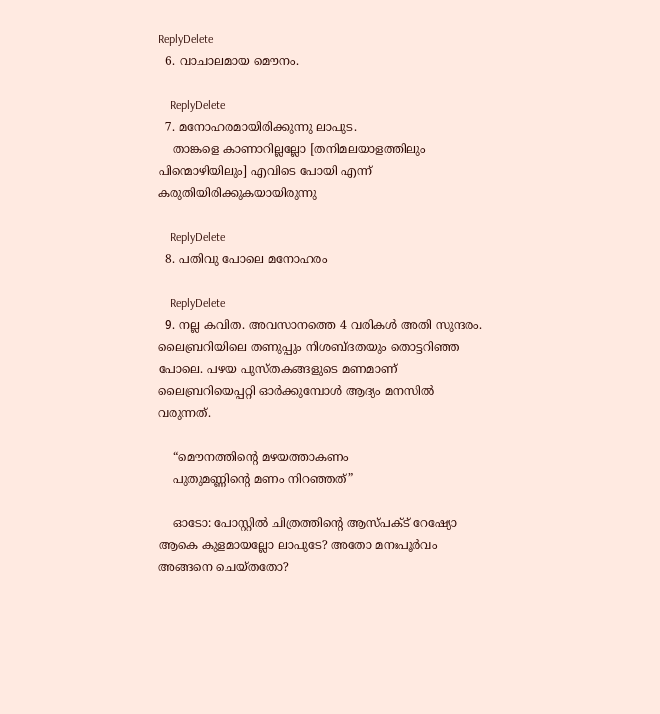ReplyDelete
  6. വാചാലമായ മൌനം.

    ReplyDelete
  7. മനോഹരമായിരിക്കുന്നു ലാപുട.
    താങ്കളെ കാണാറില്ലല്ലോ [തനിമലയാളത്തിലും പിന്മൊഴിയിലും] എവിടെ പോയി എന്ന് കരുതിയിരിക്കുകയായിരുന്നു

    ReplyDelete
  8. പതിവു പോലെ മനോഹരം

    ReplyDelete
  9. നല്ല കവിത. അവസാനത്തെ 4 വരികള്‍ അതി സുന്ദരം. ലൈബ്രറിയിലെ തണുപ്പും നിശബ്ദതയും തൊട്ടറിഞ്ഞ പോലെ. പഴയ പുസ്തകങ്ങളുടെ മണമാണ് ലൈബ്രറിയെപ്പറ്റി ഓര്‍ക്കുമ്പോള്‍ ആദ്യം മനസില്‍ വരുന്നത്.

    “മൌനത്തിന്റെ മഴയത്താകണം
    പുതുമണ്ണിന്റെ മണം നിറഞ്ഞത്”

    ഓടോ: പോസ്റ്റില്‍ ചിത്രത്തിന്റെ ആസ്പക്ട് റേഷ്യോ ആകെ കുളമായല്ലോ ലാപുടേ? അതോ മനഃപൂര്‍വം അങ്ങനെ ചെയ്തതോ?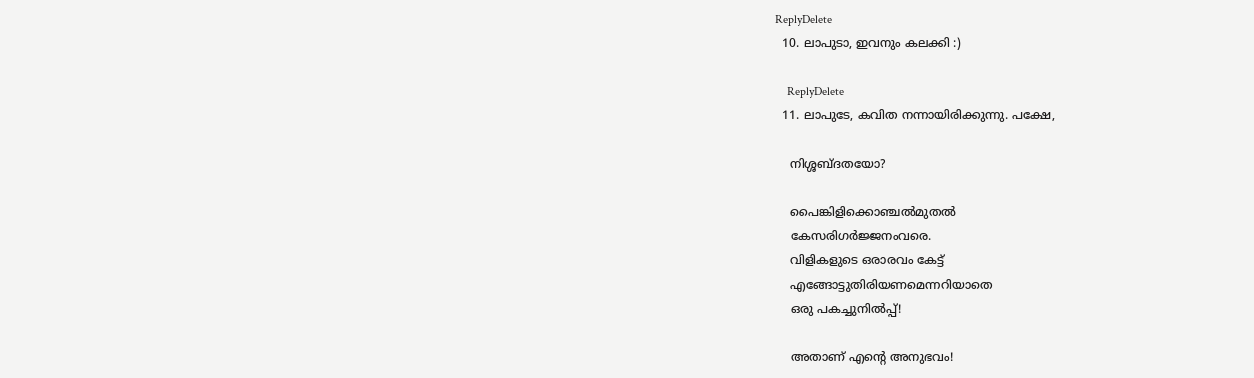ReplyDelete
  10. ലാപുടാ, ഇവനും കലക്കി :)

    ReplyDelete
  11. ലാപുടേ, കവിത നന്നായിരിക്കുന്നു. പക്ഷേ,

    നിശ്ശബ്ദതയോ?

    പൈങ്കിളിക്കൊഞ്ചല്‍മുതല്‍
    കേസരിഗര്‍ജ്ജനംവരെ.
    വിളികളുടെ ഒരാരവം കേട്ട്‌
    എങ്ങോട്ടുതിരിയണമെന്നറിയാതെ
    ഒരു പകച്ചുനില്‍പ്പ്‌!

    അതാണ്‌ എന്റെ അനുഭവം!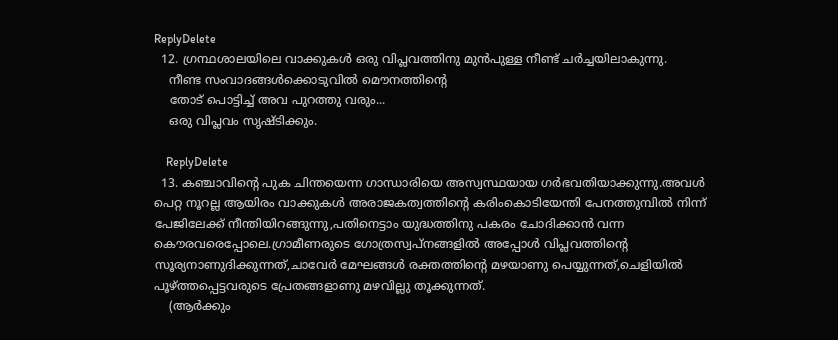ReplyDelete
  12. ഗ്രന്ഥശാലയിലെ വാക്കുകള്‍ ഒരു വിപ്ലവത്തിനു മുന്‍‌പുള്ള നീണ്ട് ചര്‍ച്ചയിലാകുന്നു.
    നീണ്ട സംവാദങ്ങള്‍ക്കൊടുവില്‍ മൌനത്തിന്റെ
    തോട് പൊട്ടിച്ച് അവ പുറത്തു വരും...
    ഒരു വിപ്ലവം സൃഷ്ടിക്കും.

    ReplyDelete
  13. കഞ്ചാവിന്റെ പുക ചിന്തയെന്ന ഗാന്ധാരിയെ അസ്വസ്ഥയായ ഗര്‍‌ഭവതിയാക്കുന്നു.അവള്‍ പെറ്റ നൂറല്ല ആയിരം വാക്കുകള്‍ അരാജകത്വത്തിന്റെ കരിം‌കൊടിയേന്തി പേനത്തുമ്പില്‍ നിന്ന് പേജിലേക്ക് നീന്തിയിറങ്ങുന്നു,പതിനെട്ടാം യുദ്ധത്തിനു പകരം ചോദിക്കാന്‍ വന്ന കൌരവരെപ്പോലെ.ഗ്രാമീണരുടെ ഗോത്രസ്വപ്നങ്ങളില്‍ അപ്പോള്‍ വിപ്ലവത്തിന്റെ സൂര്യനാണുദിക്കുന്നത്,ചാവേര്‍ മേഘങ്ങള്‍ രക്തത്തിന്റെ മഴയാണു പെയ്യുന്നത്,ചെളിയില്‍ പൂഴ്ത്തപ്പെട്ടവരുടെ പ്രേതങ്ങളാണു മഴവില്ലു തൂക്കുന്നത്.
    (ആര്‍‌ക്കും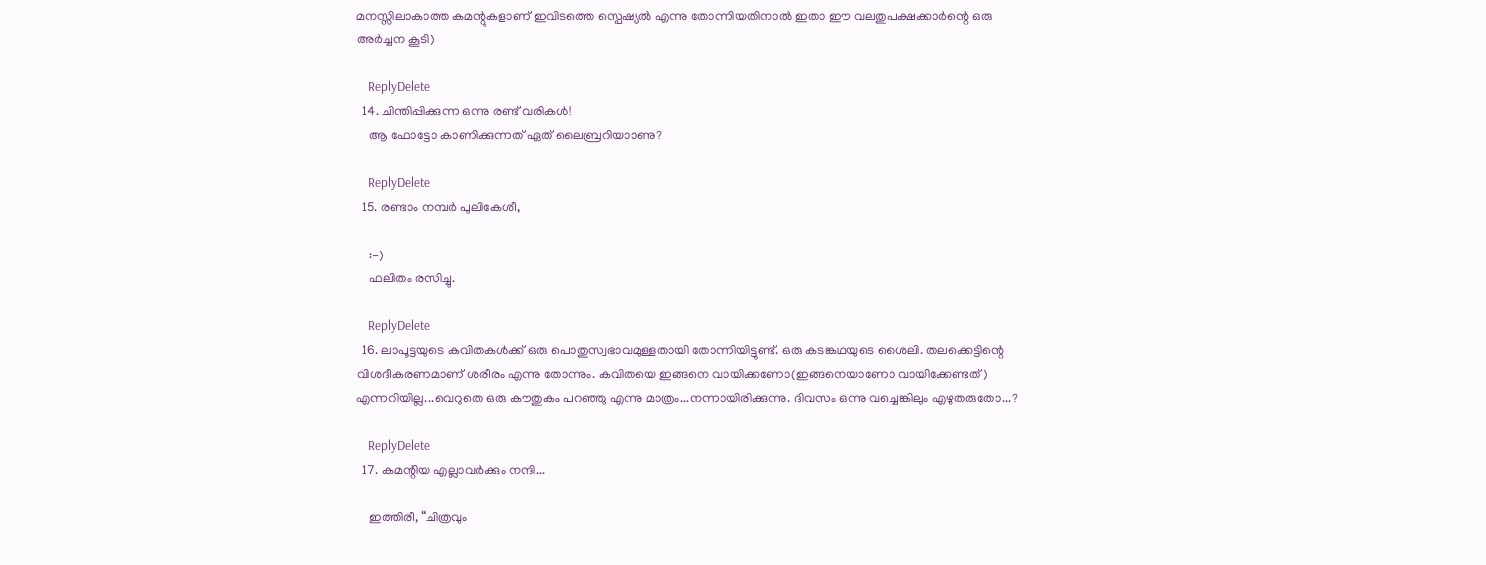മനസ്സിലാകാത്ത കമന്റുകളാണ് ഇവിടത്തെ സ്പെഷ്യല്‍ എന്നു തോന്നിയതിനാല്‍ ഇതാ ഈ വലതുപക്ഷക്കാര്‍ന്റെ ഒരു അര്‍‌ച്ചന കൂടി)

    ReplyDelete
  14. ചിന്തിപ്പിക്കുന്ന ഒന്നു രണ്ട് വരികള്‍!
    ആ ഫോട്ടോ കാണിക്കുന്നത് ഏത് ലൈബ്രറിയാ‍ാണു?

    ReplyDelete
  15. രണ്ടാം നമ്പര്‍ പുലികേശീ,

    :-)
    ഫലിതം രസിച്ചു.

    ReplyDelete
  16. ലാപൂട്ടയുടെ കവിതകള്‍ക്ക്‌ ഒരു പൊതുസ്വഭാവമുള്ളതായി തോന്നിയിട്ടുണ്ട്‌. ഒരു കടങ്കഥയുടെ ശൈലി. തലക്കെട്ടിന്റെ വിശദീകരണമാണ്‌ ശരീരം എന്നു തോന്നും. കവിതയെ ഇങ്ങനെ വായിക്കണോ(ഇങ്ങനെയാണോ വായിക്കേണ്ടത്‌) എന്നറിയില്ല...വെറുതെ ഒരു കൗതുകം പറഞ്ഞു എന്നു മാത്രം...നന്നായിരിക്കുന്നു. ദിവസം ഒന്നു വച്ചെങ്കിലും എഴുതരുതോ...?

    ReplyDelete
  17. കമന്റിയ എല്ലാവര്‍ക്കും നന്ദി...

    ഇത്തിരീ, “ചിത്രവും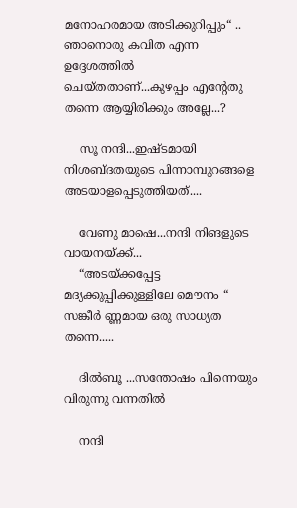മനോഹരമായ അടിക്കുറിപ്പും“ .. ഞാനൊരു കവിത എന്ന ഉദ്ദേശത്തില്‍ ചെയ്തതാണ്...കുഴപ്പം എന്റേതു തന്നെ ആയ്യിരിക്കും അല്ലേ...?

    സൂ നന്ദി...ഇഷ്ടമായി നിശബ്ദതയുടെ പിന്നാ‍മ്പുറങ്ങളെ അടയാളപ്പെടുത്തിയത്....

    വേണു മാഷെ...നന്ദി നിങളുടെ വായനയ്ക്ക്...
    “അടയ്ക്കപ്പേട്ട മദ്യക്കുപ്പിക്കുള്ളിലേ മൌനം “ സങ്കീര്‍ ണ്ണമായ ഒരു സാധ്യത തന്നെ.....

    ദില്‍ബൂ ...സന്തോഷം പിന്നെയും വിരുന്നു വന്നതില്‍

    നന്ദി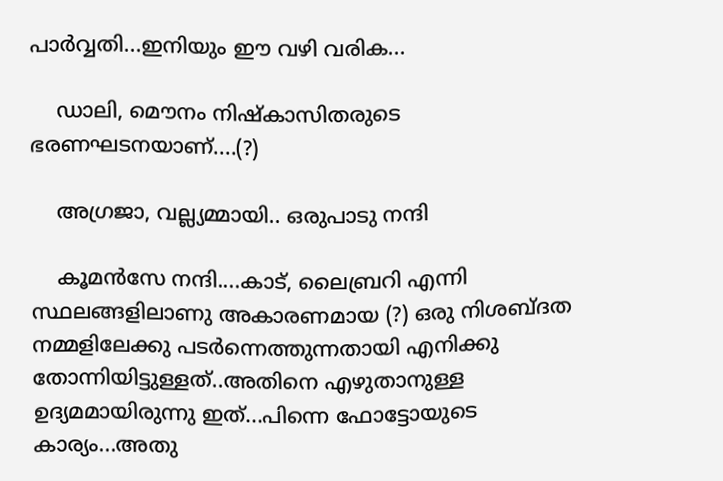പാര്‍വ്വതി...ഇനിയും ഈ വഴി വരിക...

    ഡാലി, മൌനം നിഷ്കാസിതരുടെ ഭരണഘടനയാണ്....(?)

    അഗ്രജാ, വല്ല്യമ്മായി.. ഒരുപാടു നന്ദി

    കൂമന്‍സേ നന്ദി....കാട്, ലൈബ്രറി എന്നി സ്ഥലങ്ങളിലാണു അകാരണമായ (?) ഒരു നിശബ്ദത നമ്മളിലേക്കു പടര്‍ന്നെത്തുന്നതായി എനിക്കു തോന്നിയിട്ടുള്ളത്..അതിനെ എഴുതാനുള്ള ഉദ്യമമായിരുന്നു ഇത്...പിന്നെ ഫോട്ടോയുടെ കാര്യം...അതു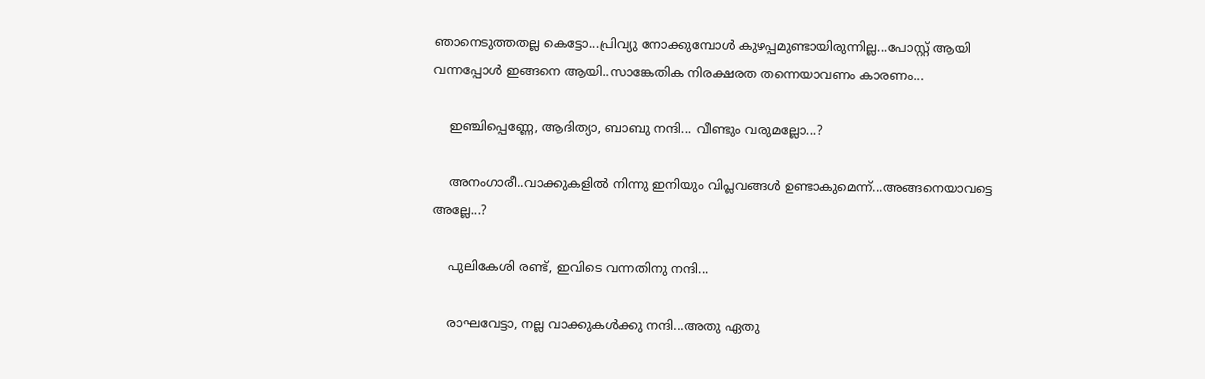ഞാനെടുത്തതല്ല കെട്ടോ...പ്രിവ്യു നോക്കുമ്പോള്‍ കുഴപ്പമുണ്ടായിരുന്നില്ല...പോസ്റ്റ് ആയി വന്നപ്പോള്‍ ഇങ്ങനെ ആ‍യി..സാങ്കേതിക നിരക്ഷരത തന്നെയാവണം കാരണം...

    ഇഞ്ചിപ്പെണ്ണേ, ആദിത്യാ, ബാബു നന്ദി... വീണ്ടും വരുമല്ലോ...?

    അനംഗാരീ..വാക്കുകളില്‍ നിന്നു ഇനിയും വിപ്ലവങ്ങള്‍ ഉണ്ടാകുമെന്ന്...അങ്ങനെയാവട്ടെ അല്ലേ...?

    പുലികേശി രണ്ട്, ഇവിടെ വന്നതിനു നന്ദി...

    രാഘവേട്ടാ, നല്ല വാക്കുകള്‍ക്കു നന്ദി...അതു ഏതു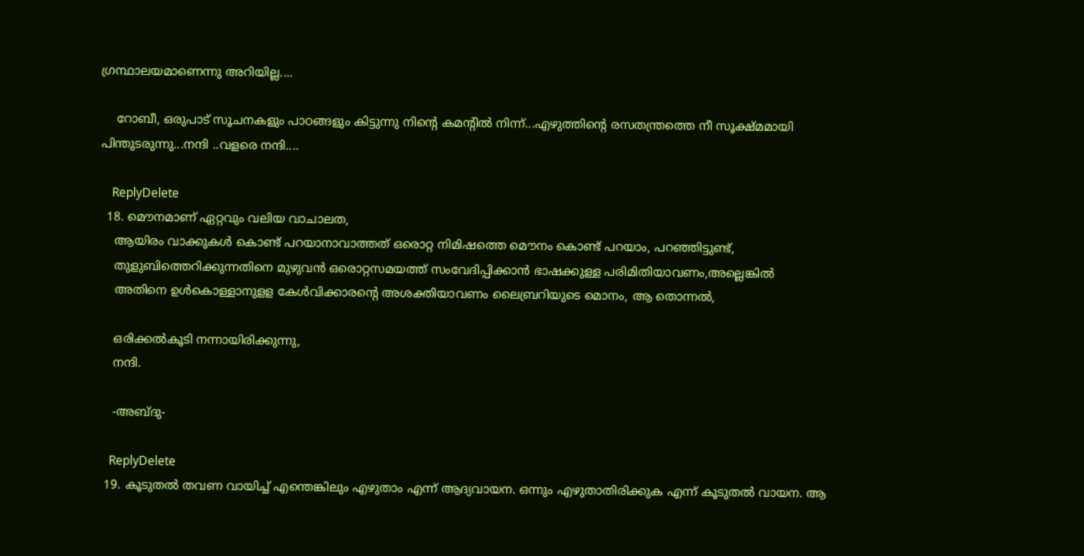ഗ്രന്ഥാലയമാണെന്നു അറിയില്ല....

    റോബീ, ഒരുപാട് സൂചനകളും പാഠങ്ങളും കിട്ടുന്നു നിന്റെ കമന്റില്‍ നിന്ന്...എഴുത്തിന്റെ രസതന്ത്രത്തെ നീ സൂക്ഷ്മമായി പിന്തുടരുന്നു...നന്ദി ..വളരെ നന്ദി....

    ReplyDelete
  18. മൌനമാണ് ഏറ്റവും വലിയ വാചാലത,
    ആയിരം വാക്കുകള്‍ കൊണ്ട് പറയാനാവാത്തത് ഒരൊറ്റ നിമിഷത്തെ മൌനം കൊണ്ട് പറയാം, പറഞ്ഞിട്ടുണ്ട്,
    തുളുബിത്തെറിക്കുന്നതിനെ മുഴുവന്‍ ഒരൊറ്റസമയത്ത് സംവേദിപ്പിക്കാന്‍ ഭാഷ‍ക്കുള്ള പരിമിതിയാവണം,അല്ലെങ്കില്‍
    അതിനെ ഉള്‍കൊള്ളാനുളള കേള്‍വിക്കാരന്റെ അശക്തിയാവണം ലൈബ്രറിയുടെ മൊനം, ആ തൊന്നല്‍,

    ഒരിക്കല്‍കൂടി നന്നായിരിക്കുന്നു,
    നന്ദി.

    -അബ്ദു-

    ReplyDelete
  19. കൂടുതല്‍ തവണ വായിച്ച് എന്തെങ്കിലും എഴുതാം എന്ന് ആദ്യവായന. ഒന്നും എഴുതാതിരിക്കുക എന്ന് കൂടുതല്‍ വായന. ആ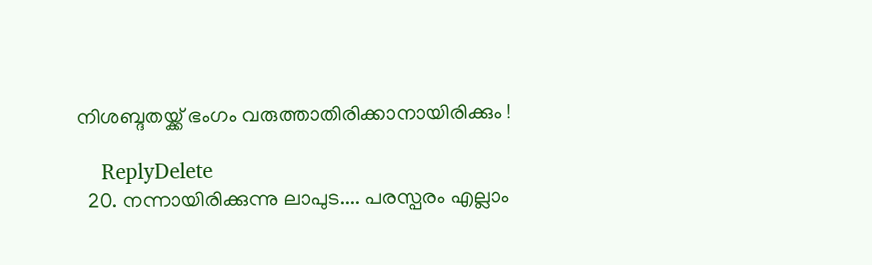നിശബ്ദതയ്ക്ക് ഭംഗം വരുത്താതിരിക്കാനായിരിക്കും !

    ReplyDelete
  20. നന്നായിരിക്കുന്നു ലാപുട.... പരസ്പരം എല്ലാം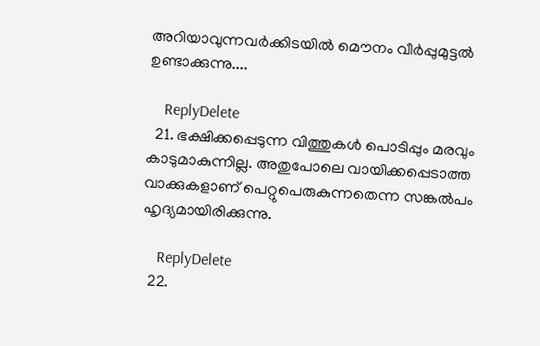അറിയാവുന്നവര്‍ക്കിടയില്‍ മൌനം വീര്‍പ്പുമുട്ടല്‍ ഉണ്ടാക്കുന്നു....

    ReplyDelete
  21. ഭക്ഷിക്കപ്പെടുന്ന വിത്തുകള്‍ പൊടിപ്പും മരവും കാടുമാകുന്നില്ല. അതുപോലെ വായിക്കപ്പെടാത്ത വാക്കുകളാണ്‌ പെറ്റുപെരുകുന്നതെന്ന സങ്കല്‍പം ഹൃദ്യമായിരിക്കുന്നു.

    ReplyDelete
  22.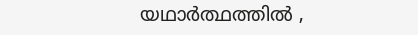യഥാർത്ഥത്തിൽ ,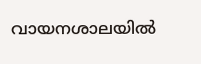വായനശാലയിൽ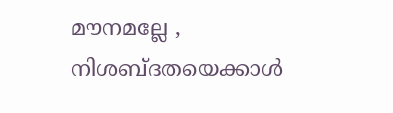മൗനമല്ലേ , നിശബ്ദതയെക്കാൾ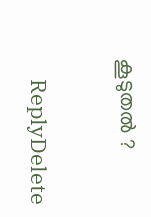കൂടുതൽ ?

    ReplyDelete